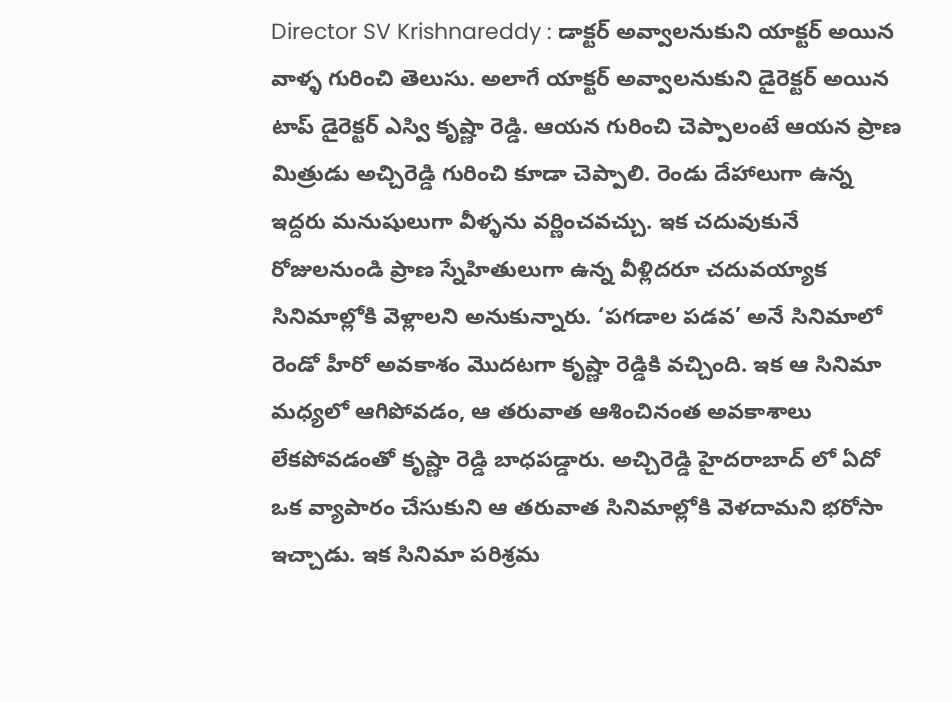Director SV Krishnareddy : డాక్టర్ అవ్వాలనుకుని యాక్టర్ అయిన వాళ్ళ గురించి తెలుసు. అలాగే యాక్టర్ అవ్వాలనుకుని డైరెక్టర్ అయిన టాప్ డైరెక్టర్ ఎస్వి కృష్ణా రెడ్డి. ఆయన గురించి చెప్పాలంటే ఆయన ప్రాణ మిత్రుడు అచ్చిరెడ్డి గురించి కూడా చెప్పాలి. రెండు దేహాలుగా ఉన్న ఇద్దరు మనుషులుగా వీళ్ళను వర్ణించవచ్చు. ఇక చదువుకునే రోజులనుండి ప్రాణ స్నేహితులుగా ఉన్న వీళ్లిదరూ చదువయ్యాక సినిమాల్లోకి వెళ్లాలని అనుకున్నారు. ‘పగడాల పడవ’ అనే సినిమాలో రెండో హీరో అవకాశం మొదటగా కృష్ణా రెడ్డికి వచ్చింది. ఇక ఆ సినిమా మధ్యలో ఆగిపోవడం, ఆ తరువాత ఆశించినంత అవకాశాలు లేకపోవడంతో కృష్ణా రెడ్డి బాధపడ్డారు. అచ్చిరెడ్డి హైదరాబాద్ లో ఏదో ఒక వ్యాపారం చేసుకుని ఆ తరువాత సినిమాల్లోకి వెళదామని భరోసా ఇచ్చాడు. ఇక సినిమా పరిశ్రమ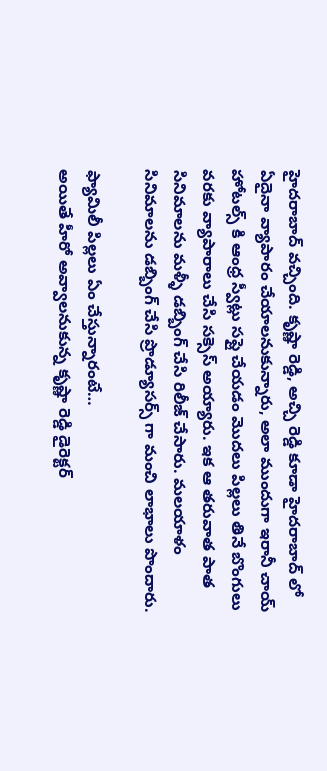హైదరాబాద్ వచ్చింది. కృష్ణా రెడ్డి, అచ్చి రెడ్డి కూడా హైదరాబాద్ లో ఏదైనా వ్యాపారం చేయాలనుకున్నారు, అలా ముందుగా ఇరానీ చాయ్ హోటల్స్ కి ఆంధ్ర స్వీట్లు సప్లై చేయడం మొదలు పిల్లలు తినే బొంగులు వరకు వ్యాపారాలు చేసి సక్సెస్ అయ్యారు. ఇక ఆ తరువాత పాత సినిమాలను మళ్ళీ డబ్బింగ్ చేసి రిలీజ్ చేసారు. మలయాళం సినిమాలను డబ్బింగ్ చేసి ప్రొడ్యూసర్స్ గా మంచి లాభాలు పొందారు.

ఫ్యామిలీ పిల్లలు ఏం చేస్తున్నారంటే…
అయితే హీరో అవ్వాలనుకున్న కృష్ణా రెడ్డి డైరెక్టర్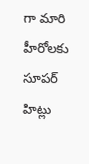గా మారి హీరోలకు సూపర్ హిట్లు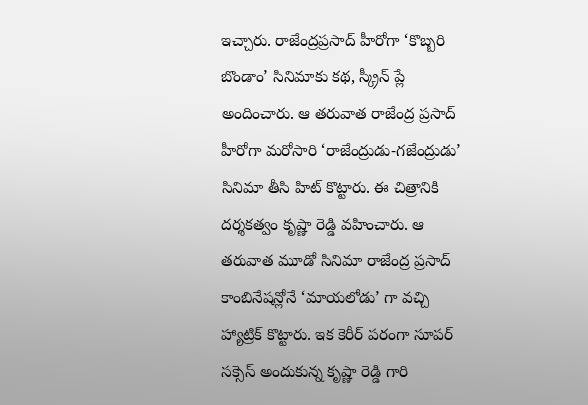ఇచ్చారు. రాజేంద్రప్రసాద్ హీరోగా ‘కొబ్బరి బొండాం’ సినిమాకు కథ, స్క్రీన్ ప్లే అందించారు. ఆ తరువాత రాజేంద్ర ప్రసాద్ హీరోగా మరోసారి ‘రాజేంద్రుడు-గజేంద్రుడు’ సినిమా తీసి హిట్ కొట్టారు. ఈ చిత్రానికి దర్శకత్వం కృష్ణా రెడ్డి వహించారు. ఆ తరువాత మూడో సినిమా రాజేంద్ర ప్రసాద్ కాంబినేషన్లోనే ‘మాయలోడు’ గా వచ్చి హ్యాట్రిక్ కొట్టారు. ఇక కెరీర్ పరంగా సూపర్ సక్సెస్ అందుకున్న కృష్ణా రెడ్డి గారి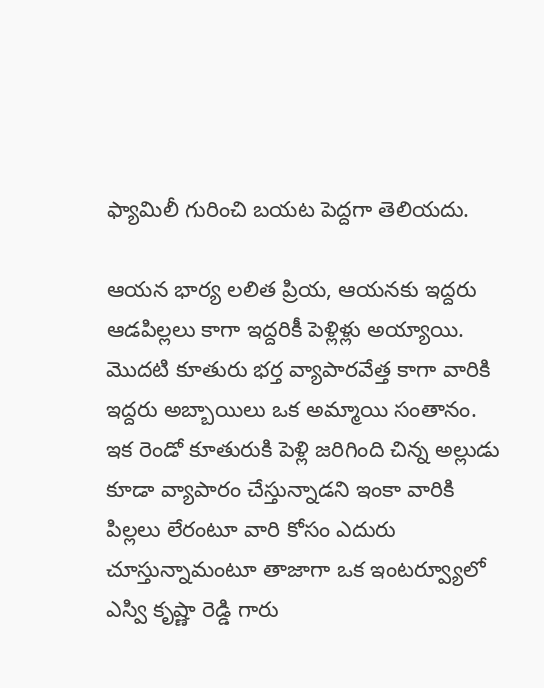ఫ్యామిలీ గురించి బయట పెద్దగా తెలియదు.

ఆయన భార్య లలిత ప్రియ, ఆయనకు ఇద్దరు ఆడపిల్లలు కాగా ఇద్దరికీ పెళ్లిళ్లు అయ్యాయి. మొదటి కూతురు భర్త వ్యాపారవేత్త కాగా వారికి ఇద్దరు అబ్బాయిలు ఒక అమ్మాయి సంతానం. ఇక రెండో కూతురుకి పెళ్లి జరిగింది చిన్న అల్లుడు కూడా వ్యాపారం చేస్తున్నాడని ఇంకా వారికి పిల్లలు లేరంటూ వారి కోసం ఎదురు చూస్తున్నామంటూ తాజాగా ఒక ఇంటర్వ్యూలో ఎస్వి కృష్ణా రెడ్డి గారు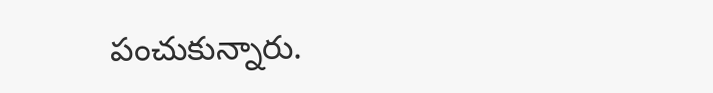పంచుకున్నారు.